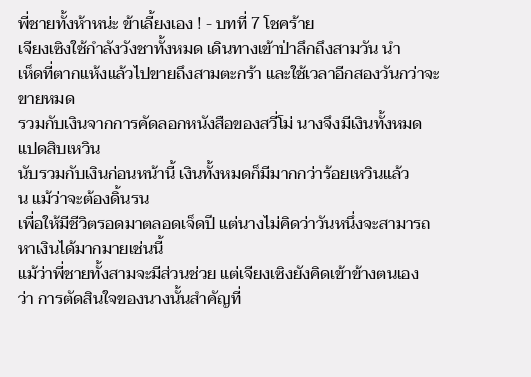พี่ชายทั้งห้าหน่ะ ข้าเลี้ยงเอง ! - บทที่ 7 โชคร้าย
เจียงเซิงใช้กำลังวังชาทั้งหมด เดินทางเข้าป่าลึกถึงสามวัน นำ
เห็ดที่ตากแห้งแล้วไปขายถึงสามตะกร้า และใช้เวลาอีกสองวันกว่าจะ
ขายหมด
รวมกับเงินจากการคัดลอกหนังสือของสวี่โม่ นางจึงมีเงินทั้งหมด
แปดสิบเหวิน
นับรวมกับเงินก่อนหน้านี้ เงินทั้งหมดก็มีมากกว่าร้อยเหวินแล้ว
น แม้ว่าจะต้องดิ้นรน
เพื่อให้มีชีวิตรอดมาตลอดเจ็ดปี แต่นางไม่คิดว่าวันหนึ่งจะสามารถ
หาเงินได้มากมายเช่นนี้
แม้ว่าพี่ชายทั้งสามจะมีส่วนช่วย แต่เจียงเซิงยังคิดเข้าข้างตนเอง
ว่า การตัดสินใจของนางนั้นสำคัญที่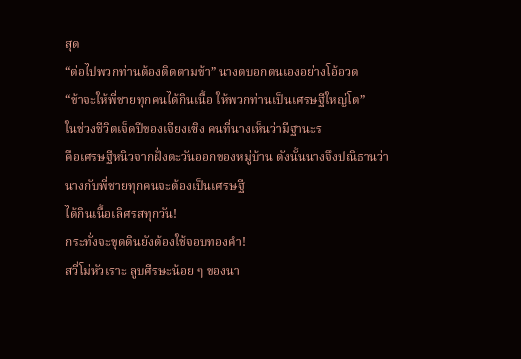สุด
“ต่อไปพวกท่านต้องติดตามข้า” นางตบอกตนเองอย่างโอ้อวด
“ข้าจะให้พี่ชายทุกคนได้กินเนื้อ ให้พวกท่านเป็นเศรษฐีใหญ่โต”
ในช่วงชีวิตเจ็ดปีของเจียงเซิง คนที่นางเห็นว่ามีฐานะร
คือเศรษฐีหนิวจากฝั่งตะวันออกของหมู่บ้าน ดังนั้นนางจึงปณิธานว่า
นางกับพี่ชายทุกคนจะต้องเป็นเศรษฐี
ได้กินเนื้อเลิศรสทุกวัน!
กระทั่งจะขุดดินยังต้องใช้จอบทองคำ!
สวี่โม่หัวเราะ ลูบศีรษะน้อย ๆ ของนา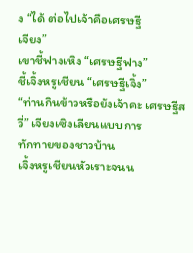ง “ได้ ต่อไปเจ้าคือเศรษฐี
เจียง”
เขาชี้ฟางเหิง “เศรษฐีฟาง”
ชี้เจิ้งหรูเชียน “เศรษฐีเจิ้ง”
“ท่านกินข้าวหรือยังเจ้าคะ เศรษฐีสวี่” เจียงเซิงเลียนแบบการ
ทักทายของชาวบ้าน
เจิ้งหรูเชียนหัวเราะจนน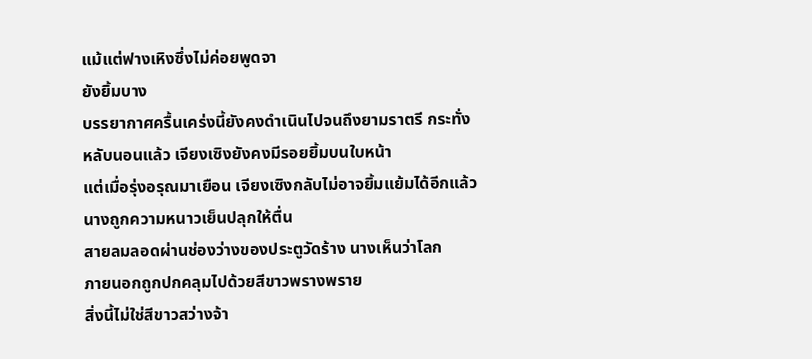แม้แต่ฟางเหิงซึ่งไม่ค่อยพูดจา
ยังยิ้มบาง
บรรยากาศครื้นเคร่งนี้ยังคงดำเนินไปจนถึงยามราตรี กระทั่ง
หลับนอนแล้ว เจียงเซิงยังคงมีรอยยิ้มบนใบหน้า
แต่เมื่อรุ่งอรุณมาเยือน เจียงเซิงกลับไม่อาจยิ้มแย้มได้อีกแล้ว
นางถูกความหนาวเย็นปลุกให้ตื่น
สายลมลอดผ่านช่องว่างของประตูวัดร้าง นางเห็นว่าโลก
ภายนอกถูกปกคลุมไปด้วยสีขาวพรางพราย
สิ่งนี้ไม่ใช่สีขาวสว่างจ้า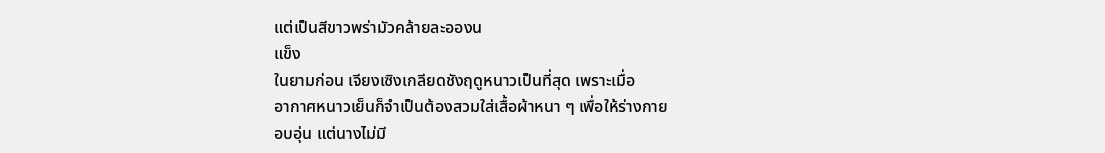แต่เป็นสีขาวพร่ามัวคล้ายละอองน
แข็ง
ในยามก่อน เจียงเซิงเกลียดชังฤดูหนาวเป็นที่สุด เพราะเมื่อ
อากาศหนาวเย็นก็จำเป็นต้องสวมใส่เสื้อผ้าหนา ๆ เพื่อให้ร่างกาย
อบอุ่น แต่นางไม่มี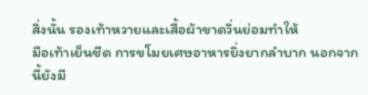สิ่งนั้น รองเท้าหวายและเสื้อผ้าขาดวิ่นย่อมทำให้
มือเท้าเย็นชืด การขโมยเศษอาหารยิ่งยากลำบาก นอกจากนี้ยังมี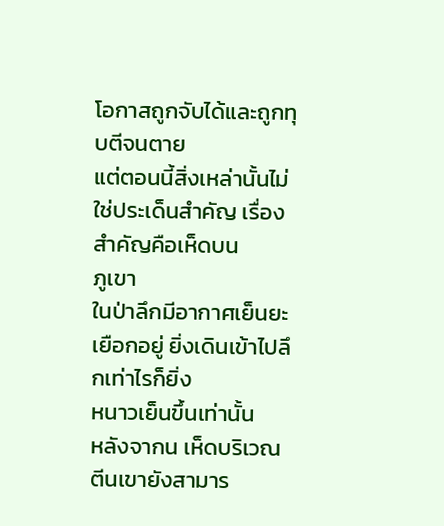โอกาสถูกจับได้และถูกทุบตีจนตาย
แต่ตอนนี้สิ่งเหล่านั้นไม่ใช่ประเด็นสำคัญ เรื่องสำคัญคือเห็ดบน
ภูเขา
ในป่าลึกมีอากาศเย็นยะเยือกอยู่ ยิ่งเดินเข้าไปลึกเท่าไรก็ยิ่ง
หนาวเย็นขึ้นเท่านั้น
หลังจากน เห็ดบริเวณตีนเขายังสามาร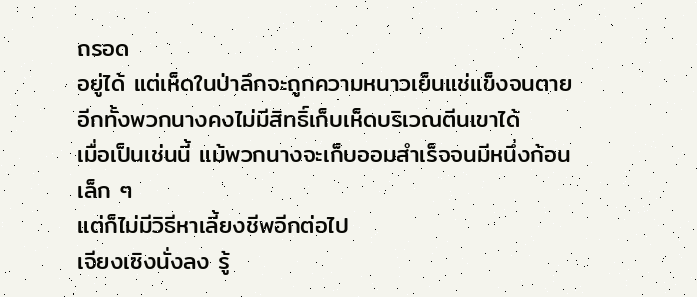ถรอด
อยู่ได้ แต่เห็ดในป่าลึกจะถูกความหนาวเย็นแช่แข็งจนตาย
อีกทั้งพวกนางคงไม่มีสิทธิ์เก็บเห็ดบริเวณตีนเขาได้
เมื่อเป็นเช่นนี้ แม้พวกนางจะเก็บออมสำเร็จจนมีหนึ่งก้อนเล็ก ๆ
แต่ก็ไม่มีวิธีหาเลี้ยงชีพอีกต่อไป
เจียงเซิงนั่งลง รู้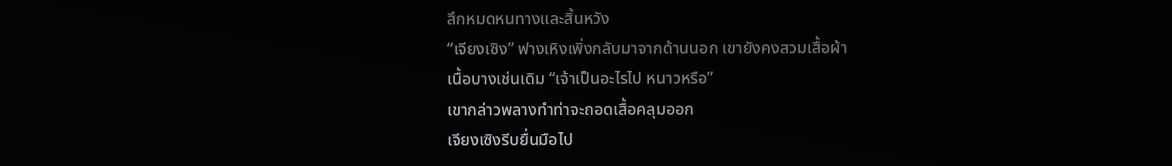สึกหมดหนทางและสิ้นหวัง
“เจียงเซิง” ฟางเหิงเพิ่งกลับมาจากด้านนอก เขายังคงสวมเสื้อผ้า
เนื้อบางเช่นเดิม “เจ้าเป็นอะไรไป หนาวหรือ”
เขากล่าวพลางทำท่าจะถอดเสื้อคลุมออก
เจียงเซิงรีบยื่นมือไป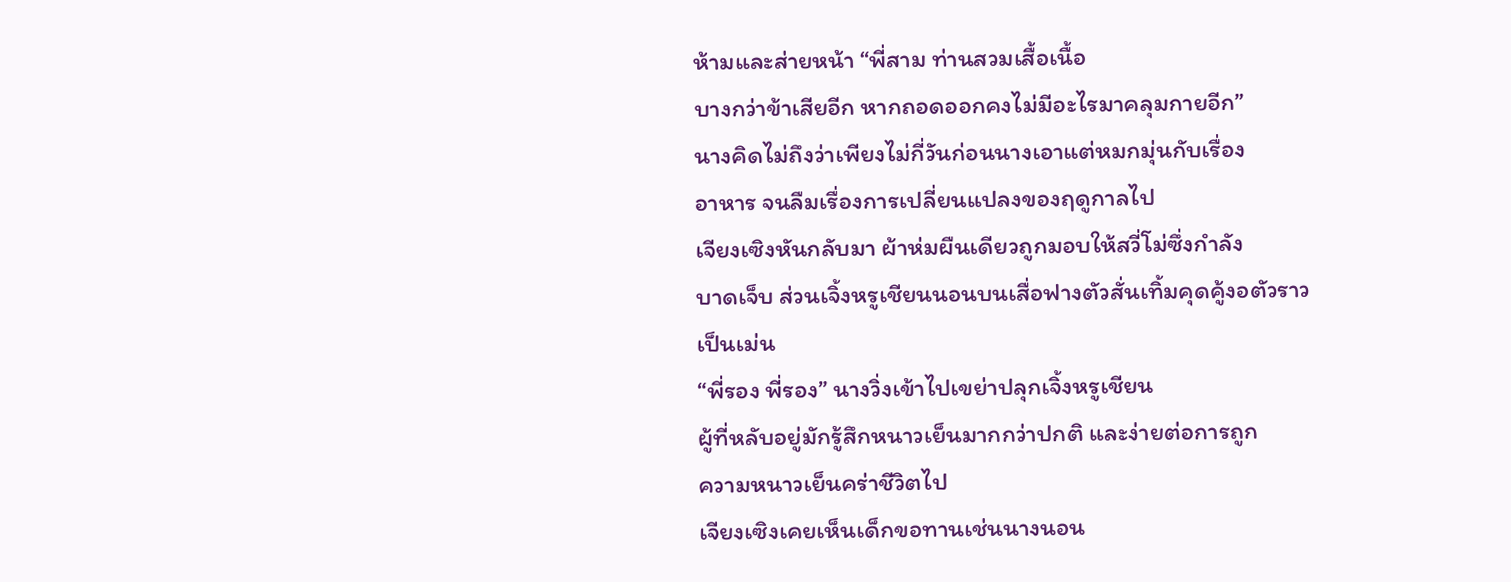ห้ามและส่ายหน้า “พี่สาม ท่านสวมเสื้อเนื้อ
บางกว่าข้าเสียอีก หากถอดออกคงไม่มีอะไรมาคลุมกายอีก”
นางคิดไม่ถึงว่าเพียงไม่กี่วันก่อนนางเอาแต่หมกมุ่นกับเรื่อง
อาหาร จนลืมเรื่องการเปลี่ยนแปลงของฤดูกาลไป
เจียงเซิงหันกลับมา ผ้าห่มผืนเดียวถูกมอบให้สวี่โม่ซึ่งกำลัง
บาดเจ็บ ส่วนเจิ้งหรูเชียนนอนบนเสื่อฟางตัวสั่นเทิ้มคุดคู้งอตัวราว
เป็นเม่น
“พี่รอง พี่รอง” นางวิ่งเข้าไปเขย่าปลุกเจิ้งหรูเชียน
ผู้ที่หลับอยู่มักรู้สึกหนาวเย็นมากกว่าปกติ และง่ายต่อการถูก
ความหนาวเย็นคร่าชีวิตไป
เจียงเซิงเคยเห็นเด็กขอทานเช่นนางนอน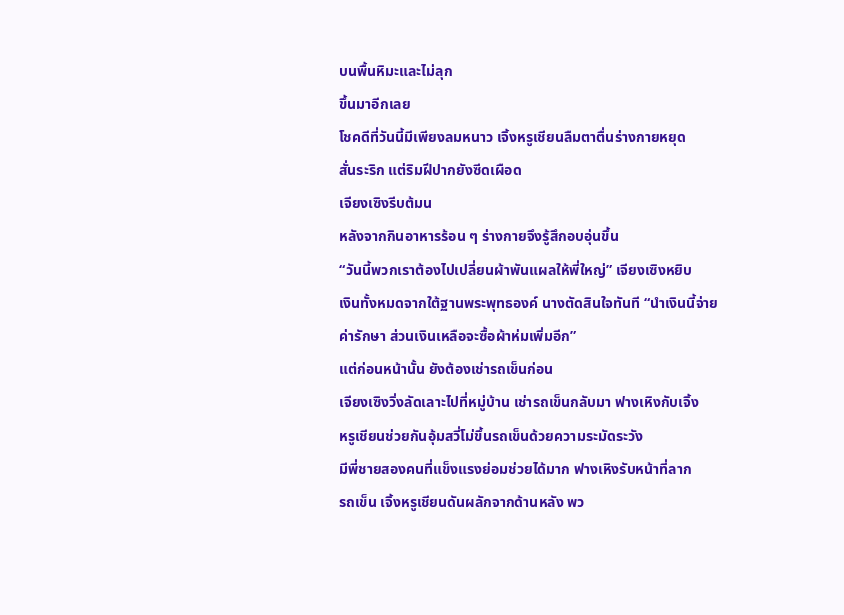บนพื้นหิมะและไม่ลุก
ขึ้นมาอีกเลย
โชคดีที่วันนี้มีเพียงลมหนาว เจิ้งหรูเชียนลืมตาตื่นร่างกายหยุด
สั่นระริก แต่ริมฝีปากยังซีดเผือด
เจียงเซิงรีบต้มน
หลังจากกินอาหารร้อน ๆ ร่างกายจึงรู้สึกอบอุ่นขึ้น
“วันนี้พวกเราต้องไปเปลี่ยนผ้าพันแผลให้พี่ใหญ่” เจียงเซิงหยิบ
เงินทั้งหมดจากใต้ฐานพระพุทธองค์ นางตัดสินใจทันที “นำเงินนี้จ่าย
ค่ารักษา ส่วนเงินเหลือจะซื้อผ้าห่มเพิ่มอีก”
แต่ก่อนหน้านั้น ยังต้องเช่ารถเข็นก่อน
เจียงเซิงวิ่งลัดเลาะไปที่หมู่บ้าน เช่ารถเข็นกลับมา ฟางเหิงกับเจิ้ง
หรูเชียนช่วยกันอุ้มสวี่โม่ขึ้นรถเข็นด้วยความระมัดระวัง
มีพี่ชายสองคนที่แข็งแรงย่อมช่วยได้มาก ฟางเหิงรับหน้าที่ลาก
รถเข็น เจิ้งหรูเชียนดันผลักจากด้านหลัง พว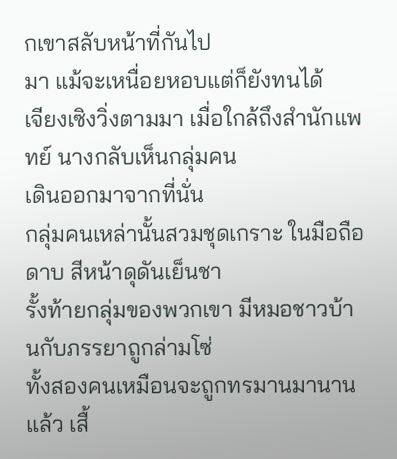กเขาสลับหน้าที่กันไป
มา แม้จะเหนื่อยหอบแต่ก็ยังทนได้
เจียงเซิงวิ่งตามมา เมื่อใกล้ถึงสำนักแพทย์ นางกลับเห็นกลุ่มคน
เดินออกมาจากที่นั่น
กลุ่มคนเหล่านั้นสวมชุดเกราะ ในมือถือดาบ สีหน้าดุดันเย็นชา
รั้งท้ายกลุ่มของพวกเขา มีหมอชาวบ้านกับภรรยาถูกล่ามโซ่
ทั้งสองคนเหมือนจะถูกทรมานมานานแล้ว เสื้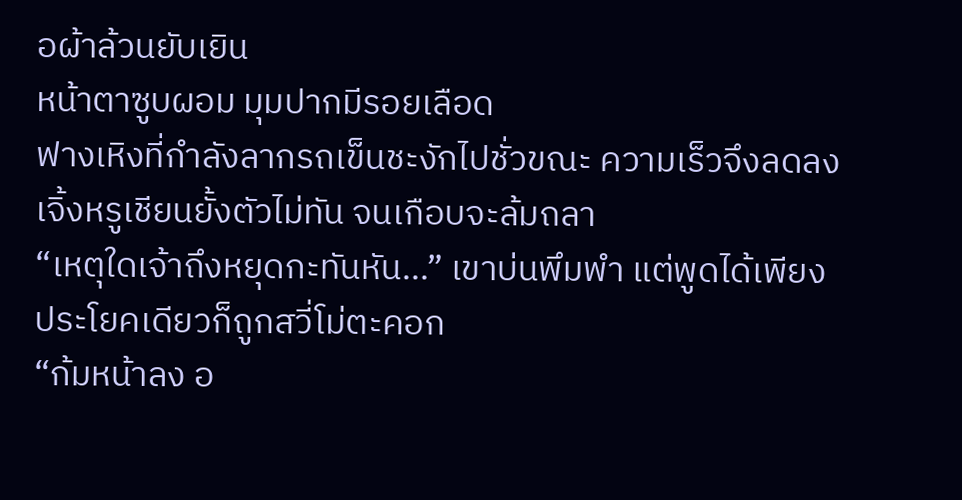อผ้าล้วนยับเยิน
หน้าตาซูบผอม มุมปากมีรอยเลือด
ฟางเหิงที่กำลังลากรถเข็นชะงักไปชั่วขณะ ความเร็วจึงลดลง
เจิ้งหรูเชียนยั้งตัวไม่ทัน จนเกือบจะล้มถลา
“เหตุใดเจ้าถึงหยุดกะทันหัน…” เขาบ่นพึมพำ แต่พูดได้เพียง
ประโยคเดียวก็ถูกสวี่โม่ตะคอก
“ก้มหน้าลง อ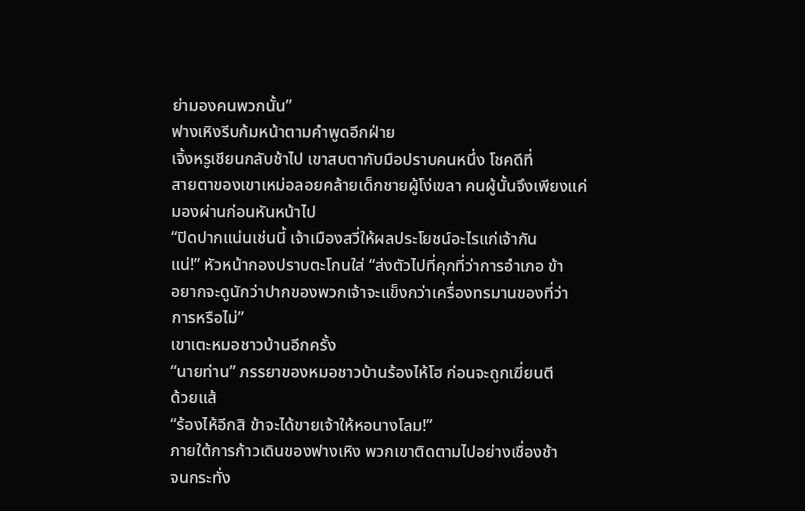ย่ามองคนพวกนั้น”
ฟางเหิงรีบก้มหน้าตามคำพูดอีกฝ่าย
เจิ้งหรูเชียนกลับช้าไป เขาสบตากับมือปราบคนหนึ่ง โชคดีที่
สายตาของเขาเหม่อลอยคล้ายเด็กชายผู้โง่เขลา คนผู้นั้นจึงเพียงแค่
มองผ่านก่อนหันหน้าไป
“ปิดปากแน่นเช่นนี้ เจ้าเมืองสวี่ให้ผลประโยชน์อะไรแก่เจ้ากัน
แน่!” หัวหน้ากองปราบตะโกนใส่ “ส่งตัวไปที่คุกที่ว่าการอำเภอ ข้า
อยากจะดูนักว่าปากของพวกเจ้าจะแข็งกว่าเครื่องทรมานของที่ว่า
การหรือไม่”
เขาเตะหมอชาวบ้านอีกครั้ง
“นายท่าน” ภรรยาของหมอชาวบ้านร้องไห้โฮ ก่อนจะถูกเฆี่ยนตี
ด้วยแส้
“ร้องไห้อีกสิ ข้าจะได้ขายเจ้าให้หอนางโลม!”
ภายใต้การก้าวเดินของฟางเหิง พวกเขาติดตามไปอย่างเชื่องช้า
จนกระทั่ง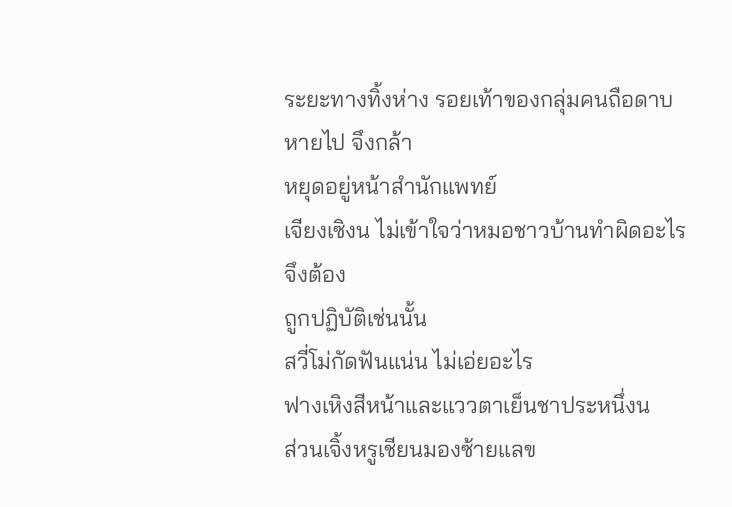ระยะทางทิ้งห่าง รอยเท้าของกลุ่มคนถือดาบหายไป จึงกล้า
หยุดอยู่หน้าสำนักแพทย์
เจียงเซิงน ไม่เข้าใจว่าหมอชาวบ้านทำผิดอะไรจึงต้อง
ถูกปฏิบัติเช่นนั้น
สวี่โม่กัดฟันแน่น ไม่เอ่ยอะไร
ฟางเหิงสีหน้าและแววตาเย็นชาประหนึ่งน
ส่วนเจิ้งหรูเชียนมองซ้ายแลข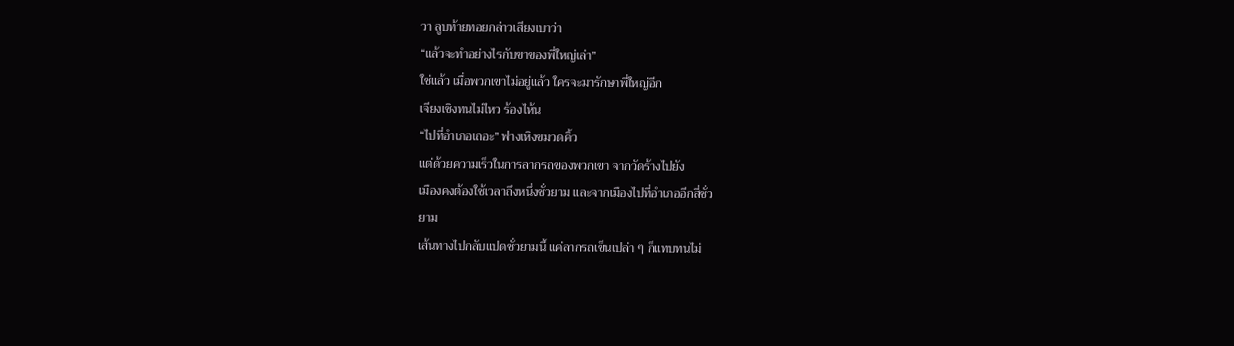วา ลูบท้ายทอยกล่าวเสียงเบาว่า
“แล้วจะทำอย่างไรกับขาของพี่ใหญ่เล่า”
ใช่แล้ว เมื่อพวกเขาไม่อยู่แล้ว ใครจะมารักษาพี่ใหญ่อีก
เจียงเซิงทนไม่ไหว ร้องไห้น
“ไปที่อำเภอเถอะ” ฟางเหิงขมวดคิ้ว
แต่ด้วยความเร็วในการลากรถของพวกเขา จากวัดร้างไปยัง
เมืองคงต้องใช้เวลาถึงหนึ่งชั่วยาม และจากเมืองไปที่อำเภออีกสี่ชั่ว
ยาม
เส้นทางไปกลับแปดชั่วยามนี้ แค่ลากรถเข็นเปล่า ๆ ก็แทบทนไม่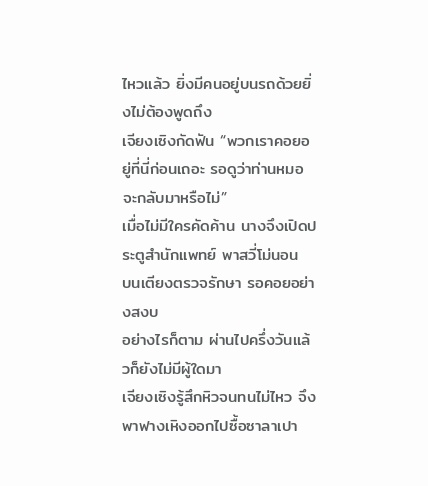ไหวแล้ว ยิ่งมีคนอยู่บนรถด้วยยิ่งไม่ต้องพูดถึง
เจียงเซิงกัดฟัน “พวกเราคอยอยู่ที่นี่ก่อนเถอะ รอดูว่าท่านหมอ
จะกลับมาหรือไม่”
เมื่อไม่มีใครคัดค้าน นางจึงเปิดประตูสำนักแพทย์ พาสวี่โม่นอน
บนเตียงตรวจรักษา รอคอยอย่างสงบ
อย่างไรก็ตาม ผ่านไปครึ่งวันแล้วก็ยังไม่มีผู้ใดมา
เจียงเซิงรู้สึกหิวจนทนไม่ไหว จึงพาฟางเหิงออกไปซื้อซาลาเปา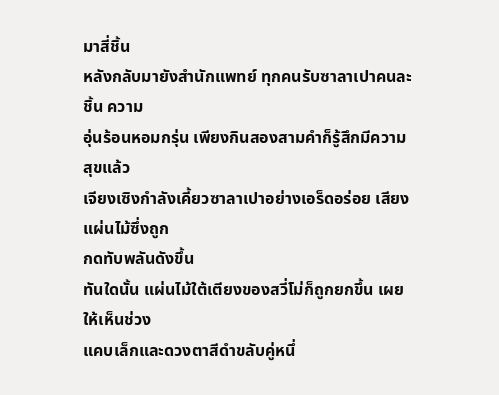มาสี่ชิ้น
หลังกลับมายังสำนักแพทย์ ทุกคนรับซาลาเปาคนละชิ้น ความ
อุ่นร้อนหอมกรุ่น เพียงกินสองสามคำก็รู้สึกมีความสุขแล้ว
เจียงเซิงกำลังเคี้ยวซาลาเปาอย่างเอร็ดอร่อย เสียงแผ่นไม้ซึ่งถูก
กดทับพลันดังขึ้น
ทันใดนั้น แผ่นไม้ใต้เตียงของสวี่โม่ก็ถูกยกขึ้น เผยให้เห็นช่วง
แคบเล็กและดวงตาสีดำขลับคู่หนึ่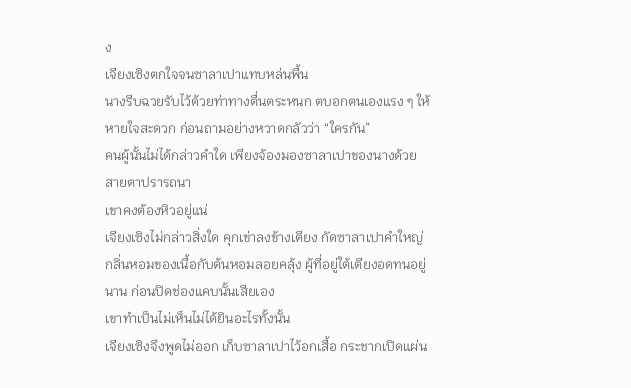ง
เจียงเซิงตกใจจนซาลาเปาแทบหล่นพื้น
นางรีบฉวยรับไว้ด้วยท่าทางตื่นตระหนก ตบอกตนเองแรง ๆ ให้
หายใจสะดวก ก่อนถามอย่างหวาดกลัวว่า “ใครกัน”
คนผู้นั้นไม่ได้กล่าวคำใด เพียงจ้องมองซาลาเปาของนางด้วย
สายตาปรารถนา
เขาคงต้องหิวอยู่แน่
เจียงเซิงไม่กล่าวสิ่งใด คุกเข่าลงข้างเตียง กัดซาลาเปาคำใหญ่
กลิ่นหอมของเนื้อกับต้นหอมลอยคลุ้ง ผู้ที่อยู่ใต้เตียงอดทนอยู่
นาน ก่อนปิดช่องแคบนั้นเสียเอง
เขาทำเป็นไม่เห็นไม่ได้ยินอะไรทั้งนั้น
เจียงเซิงจึงพูดไม่ออก เก็บซาลาเปาไว้อกเสื้อ กระชากเปิดแผ่น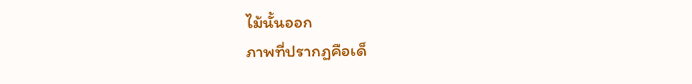ไม้นั้นออก
ภาพที่ปรากฏคือเด็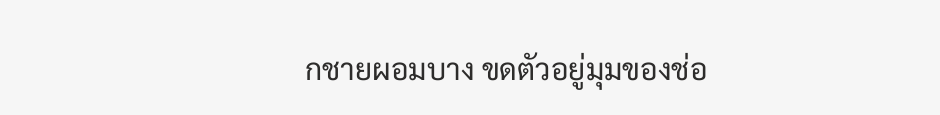กชายผอมบาง ขดตัวอยู่มุมของช่อ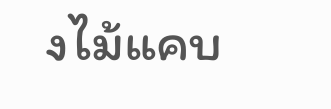งไม้แคบ